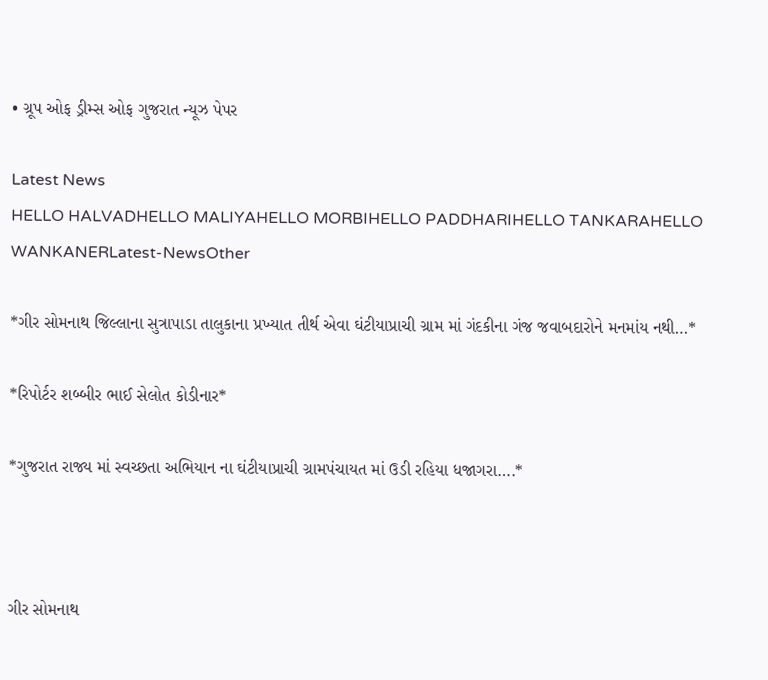• ગ્રૂપ ઓફ ડ્રીમ્સ ઓફ ગુજરાત ન્યૂઝ પેપર

Latest News
HELLO HALVADHELLO MALIYAHELLO MORBIHELLO PADDHARIHELLO TANKARAHELLO WANKANERLatest-NewsOther

*ગીર સોમનાથ જિલ્લાના સુત્રાપાડા તાલુકાના પ્રખ્યાત તીર્થ એવા ઘંટીયાપ્રાચી ગ્રામ માં ગંદકીના ગંજ જવાબદારોને મનમાંય નથી…*

*રિપોર્ટર શબ્બીર ભાઈ સેલોત કોડીનાર*

*ગુજરાત રાજ્ય માં સ્વચ્છતા અભિયાન ના ઘંટીયાપ્રાચી ગ્રામપંચાયત માં ઉડી રહિયા ધજાગરા….*



ગીર સોમનાથ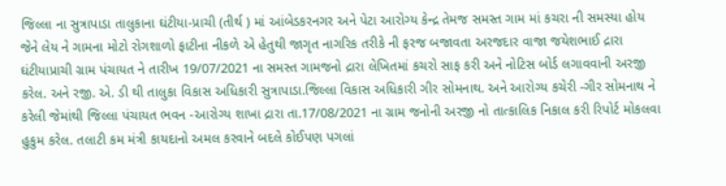જિલ્લા ના સુત્રાપાડા તાલુકાના ઘંટીયા-પ્રાચી (તીર્થ ) માં આંબેડકરનગર અને પેટા આરોગ્ય કેન્દ્ર તેમજ સમસ્ત ગામ માં કચરા ની સમસ્યા હોય જેને લેય ને ગામના મોટો રોગશાળો ફાટીના નીકળે એ હેતુથી જાગૃત નાગરિક તરીકે ની ફરજ બજાવતા અરજદાર વાજા જયેશભાઈ દ્રારા ઘંટીયાપ્રાચી ગ્રામ પંચાયત ને તારીખ 19/07/2021 ના સમસ્ત ગામજનો દ્રારા લેખિતમાં કચરો સાફ કરી અને નોટિસ બોર્ડ લગાવવાની અરજી કરેલ. અને રજી. એ. ડી થી તાલુકા વિકાસ અધિકારી સુત્રાપાડા.જિલ્લા વિકાસ અધિકારી ગીર સોમનાથ. અને આરોગ્ય કચેરી -ગીર સોમનાથ ને કરેલી જેમાંથી જિલ્લા પંચાયત ભવન -આરોગ્ય શાખા દ્રારા તા.17/08/2021 ના ગ્રામ જનોની અરજી નો તાત્કાલિક નિકાલ કરી રિપોર્ટ મોકલવા હુકુમ કરેલ. તલાટી કમ મંત્રી કાયદાનો અમલ કરવાને બદલે કોઈપણ પગલાં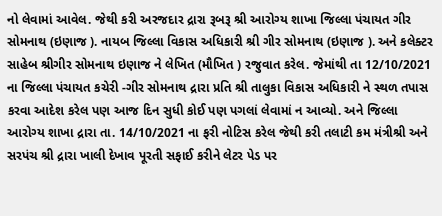નો લેવામાં આવેલ. જેથી કરી અરજદાર દ્રારા રૂબરૂ શ્રી આરોગ્ય શાખા જિલ્લા પંચાયત ગીર સોમનાથ (ઇણાજ ). નાયબ જિલ્લા વિકાસ અધિકારી શ્રી ગીર સોમનાથ (ઇણાજ ). અને કલેક્ટર સાહેબ શ્રીગીર સોમનાથ ઇણાજ ને લેખિત (મૌખિત ) રજુવાત કરેલ. જેમાંથી તા 12/10/2021 ના જિલ્લા પંચાયત કચેરી -ગીર સોમનાથ દ્રારા પ્રતિ શ્રી તાલુકા વિકાસ અધિકારી ને સ્થળ તપાસ કરવા આદેશ કરેલ પણ આજ દિન સુધી કોઈ પણ પગલાં લેવામાં ન આવ્યો. અને જિલ્લા આરોગ્ય શાખા દ્રારા તા. 14/10/2021 ના ફરી નોટિસ કરેલ જેથી કરી તલાટી કમ મંત્રીશ્રી અને સરપંચ શ્રી દ્રારા ખાલી દેખાવ પૂરતી સફાઈ કરીને લેટર પેડ પર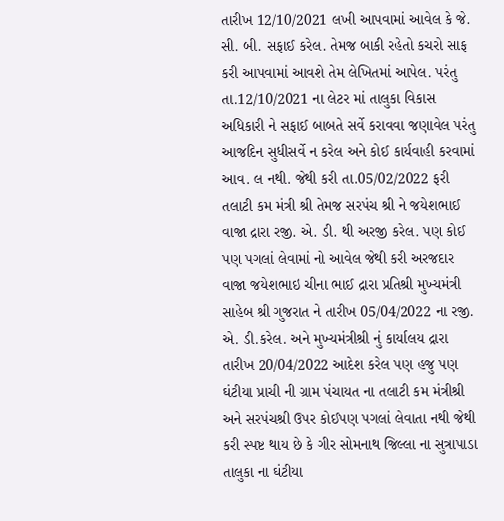તારીખ 12/10/2021 લખી આપવામાં આવેલ કે જે. સી. બી. સફાઈ કરેલ. તેમજ બાકી રહેતો કચરો સાફ કરી આપવામાં આવશે તેમ લેખિતમાં આપેલ. પરંતુ તા.12/10/2021 ના લેટર માં તાલુકા વિકાસ અધિકારી ને સફાઈ બાબતે સર્વે કરાવવા જણાવેલ પરંતુ આજદિન સુધીસર્વે ન કરેલ અને કોઈ કાર્યવાહી કરવામાં આવ. લ નથી. જેથી કરી તા.05/02/2022 ફરી તલાટી કમ મંત્રી શ્રી તેમજ સરપંચ શ્રી ને જયેશભાઈ વાજા દ્રારા રજી. એ. ડી. થી અરજી કરેલ. પણ કોઈ પણ પગલાં લેવામાં નો આવેલ જેથી કરી અરજદાર વાજા જયેશભાઇ ચીના ભાઈ દ્રારા પ્રતિશ્રી મુખ્યમંત્રી સાહેબ શ્રી ગુજરાત ને તારીખ 05/04/2022 ના રજી. એ. ડી.કરેલ. અને મુખ્યમંત્રીશ્રી નું કાર્યાલય દ્રારા તારીખ 20/04/2022 આદેશ કરેલ પણ હજુ પણ ઘંટીયા પ્રાચી ની ગ્રામ પંચાયત ના તલાટી કમ મંત્રીશ્રી અને સરપંચશ્રી ઉપર કોઈપણ પગલાં લેવાતા નથી જેથી કરી સ્પષ્ટ થાય છે કે ગીર સોમનાથ જિલ્લા ના સુત્રાપાડા તાલુકા ના ઘંટીયા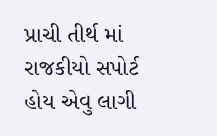પ્રાચી તીર્થ માં રાજકીયો સપોર્ટ હોય એવુ લાગી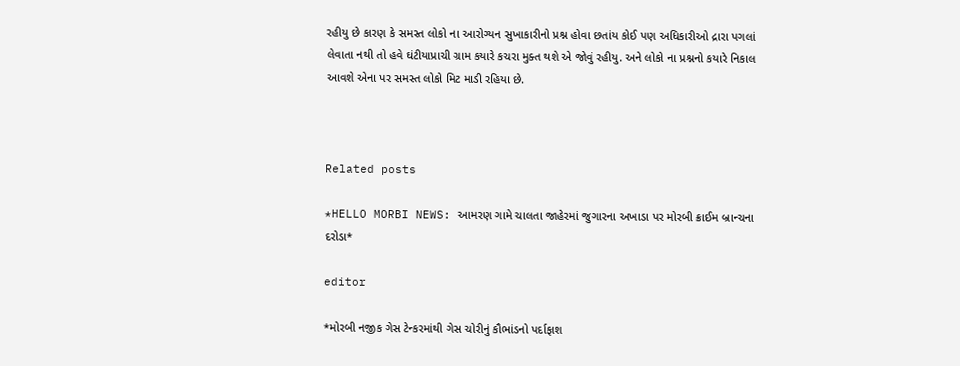રહીયુ છે કારણ કે સમસ્ત લોકો ના આરોગ્યન સુખાકારીનો પ્રશ્ન હોવા છતાંય કોઈ પણ અધિકારીઓ દ્રારા પગલાં લેવાતા નથી તો હવે ઘંટીયાપ્રાચી ગ્રામ કયારે કચરા મુક્ત થશે એ જોવું રહીયુ. અને લોકો ના પ્રશ્નનો કયારે નિકાલ આવશે એના પર સમસ્ત લોકો મિટ માડી રહિયા છે.



Related posts

*HELLO MORBI NEWS: આમરણ ગામે ચાલતા જાહેરમાં જુગારના અખાડા પર મોરબી ક્રાઈમ બ્રાન્ચના દરોડા*

editor

*મોરબી નજીક ગેસ ટેન્કરમાંથી ગેસ ચોરીનું કૌભાંડનો પર્દાફાશ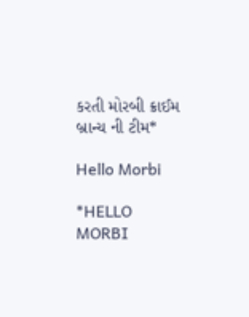કરતી મોરબી ક્રાઈમ બ્રાન્ચ ની ટીમ*

Hello Morbi

*HELLO MORBI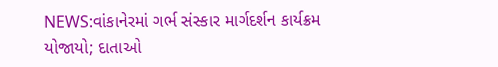NEWS:વાંકાનેરમાં ગર્ભ સંસ્કાર માર્ગદર્શન કાર્યક્રમ યોજાયો; દાતાઓ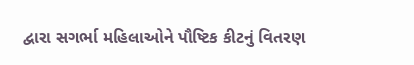દ્વારા સગર્ભા મહિલાઓને પૌષ્ટિક કીટનું વિતરણ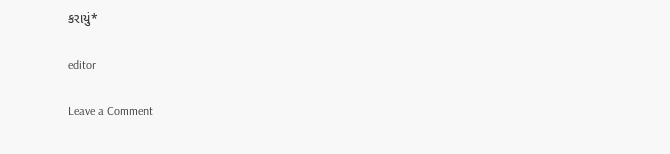કરાયું*

editor

Leave a Comment